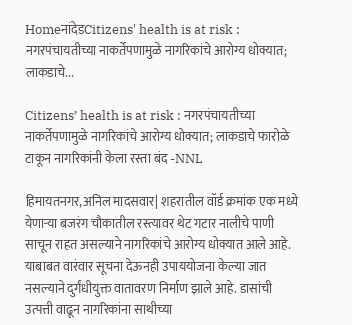HomeनांदेडCitizens' health is at risk : नगरपंचायतीच्या नाकर्तेपणामुळे नागरिकांचे आरोग्य धोक्यात; लाकडाचे...

Citizens’ health is at risk : नगरपंचायतीच्या नाकर्तेपणामुळे नागरिकांचे आरोग्य धोक्यात; लाकडाचे फारोळे टाकून नागरिकांनी केला रस्ता बंद -NNL

हिमायतनगर,अनिल मादसवार| शहरातील वॉर्ड क्रमांक एक मध्ये येणाऱ्या बजरंग चौकातील रस्त्यावर थेट गटार नालीचे पाणी साचून राहत असल्याने नागरिकांचे आरोग्य धोक्यात आले आहे. याबाबत वारंवार सूचना देऊनही उपाययोजना केल्या जात नसल्याने दुर्गंधीयुक्त वातावरण निर्माण झाले आहे. डासांची उत्पत्ती वाढून नागरिकांना साथीच्या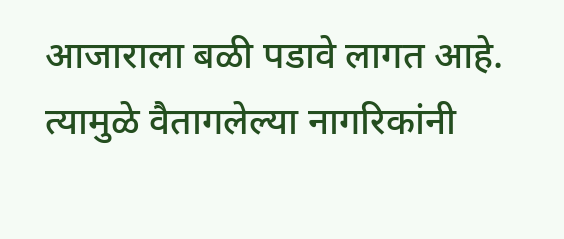आजाराला बळी पडावे लागत आहे. त्यामुळे वैतागलेल्या नागरिकांनी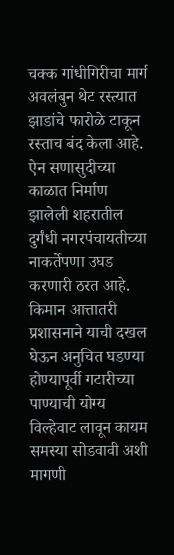चक्क गांधीगिरीचा मार्ग अवलंबुन थेट रस्त्यात झाडांचे फारोळे टाकून रस्ताच बंद केला आहे. ऐन सणासुदीच्या काळात निर्माण झालेली शहरातील दुर्गंधी नगरपंचायतीच्या नाकर्तेपणा उघड करणारी ठरत आहे. किमान आत्तातरी प्रशासनाने याची दखल घेऊन अनुचित घडण्या होण्यापूर्वी गटारीच्या पाण्याची योग्य विल्हेवाट लावून कायम समस्या सोडवावी अशी मागणी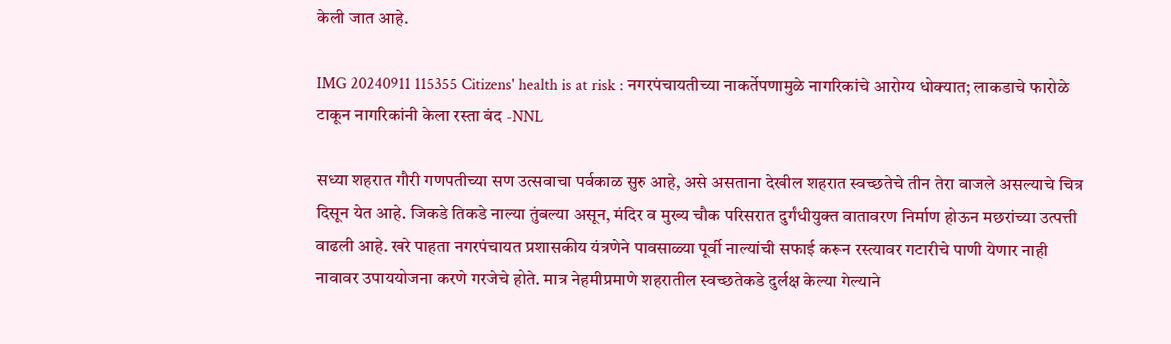केली जात आहे.

IMG 20240911 115355 Citizens' health is at risk : नगरपंचायतीच्या नाकर्तेपणामुळे नागरिकांचे आरोग्य धोक्यात; लाकडाचे फारोळे टाकून नागरिकांनी केला रस्ता बंद -NNL

सध्या शहरात गौरी गणपतीच्या सण उत्सवाचा पर्वकाळ सुरु आहे, असे असताना देखील शहरात स्वच्छतेचे तीन तेरा वाजले असल्याचे चित्र दिसून येत आहे. जिकडे तिकडे नाल्या तुंबल्या असून, मंदिर व मुख्य चौक परिसरात दुर्गंधीयुक्त वातावरण निर्माण होऊन मछरांच्या उत्पत्ती वाढली आहे. खरे पाहता नगरपंचायत प्रशासकीय यंत्रणेने पावसाळ्या पूर्वी नाल्यांची सफाई करून रस्त्यावर गटारीचे पाणी येणार नाही नावावर उपाययोजना करणे गरजेचे होते. मात्र नेहमीप्रमाणे शहरातील स्वच्छतेकडे दुर्लक्ष केल्या गेल्याने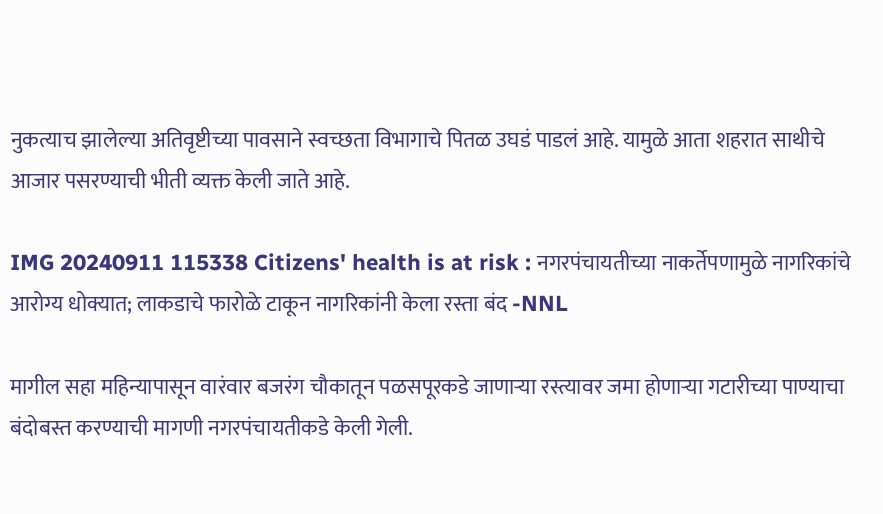नुकत्याच झालेल्या अतिवृष्टीच्या पावसाने स्वच्छता विभागाचे पितळ उघडं पाडलं आहे. यामुळे आता शहरात साथीचे आजार पसरण्याची भीती व्यक्त केली जाते आहे.

IMG 20240911 115338 Citizens' health is at risk : नगरपंचायतीच्या नाकर्तेपणामुळे नागरिकांचे आरोग्य धोक्यात; लाकडाचे फारोळे टाकून नागरिकांनी केला रस्ता बंद -NNL

मागील सहा महिन्यापासून वारंवार बजरंग चौकातून पळसपूरकडे जाणाऱ्या रस्त्यावर जमा होणाऱ्या गटारीच्या पाण्याचा बंदोबस्त करण्याची मागणी नगरपंचायतीकडे केली गेली.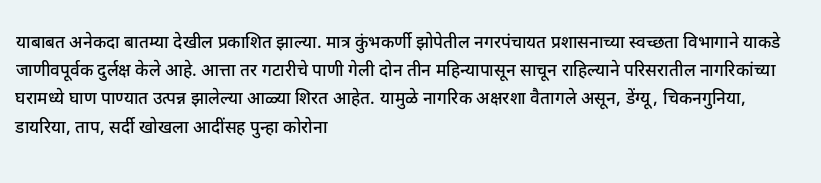याबाबत अनेकदा बातम्या देखील प्रकाशित झाल्या. मात्र कुंभकर्णी झोपेतील नगरपंचायत प्रशासनाच्या स्वच्छता विभागाने याकडे जाणीवपूर्वक दुर्लक्ष केले आहे. आत्ता तर गटारीचे पाणी गेली दोन तीन महिन्यापासून साचून राहिल्याने परिसरातील नागरिकांच्या घरामध्ये घाण पाण्यात उत्पन्न झालेल्या आळ्या शिरत आहेत. यामुळे नागरिक अक्षरशा वैतागले असून, डेंग्यू, चिकनगुनिया, डायरिया, ताप, सर्दी खोखला आदींसह पुन्हा कोरोना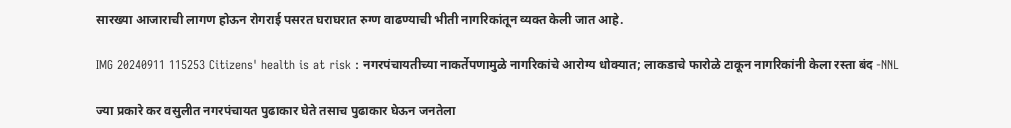सारख्या आजाराची लागण होऊन रोगराई पसरत घराघरात रुग्ण वाढण्याची भीती नागरिकांतून व्यक्त केली जात आहे.

IMG 20240911 115253 Citizens' health is at risk : नगरपंचायतीच्या नाकर्तेपणामुळे नागरिकांचे आरोग्य धोक्यात; लाकडाचे फारोळे टाकून नागरिकांनी केला रस्ता बंद -NNL

ज्या प्रकारे कर वसुलीत नगरपंचायत पुढाकार घेते तसाच पुढाकार घेऊन जनतेला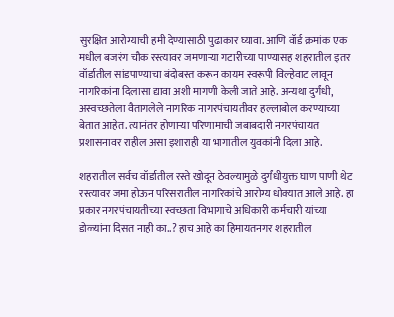सुरक्षित आरोग्याची हमी देण्यासाठी पुढाकार घ्यावा. आणि वॉर्ड क्रमांक एक मधील बजरंग चौक रस्त्यावर जमणाऱ्या गटारीच्या पाण्यासह शहरातील इतर वॉर्डातील सांडपाण्याचा बंदोबस्त करून कायम स्वरूपी विल्हेवाट लावून नागरिकांना दिलासा द्यावा अशी मागणी केली जाते आहे. अन्यथा दुर्गंधी, अस्वच्छतेला वैतागलेले नागरिक नागरपंचायतीवर हल्लाबोल करण्याच्या बेतात आहेत. त्यानंतर होणाऱ्या परिणामाची जबाबदारी नगरपंचायत प्रशासनावर राहील असा इशाराही या भागातील युवकांनी दिला आहे.

शहरातील सर्वच वॉर्डातील रस्ते खोदून ठेवल्यामुळे दुर्गंधीयुक्त घाण पाणी थेट रस्त्यावर जमा होऊन परिसरातील नागरिकांचे आरोग्य धोक्यात आले आहे. हा प्रकार नगरपंचायतीच्या स्वच्छता विभागाचे अधिकारी कर्मचारी यांच्या डोळ्यांना दिसत नाही का..? हाच आहे का हिमायतनगर शहरातील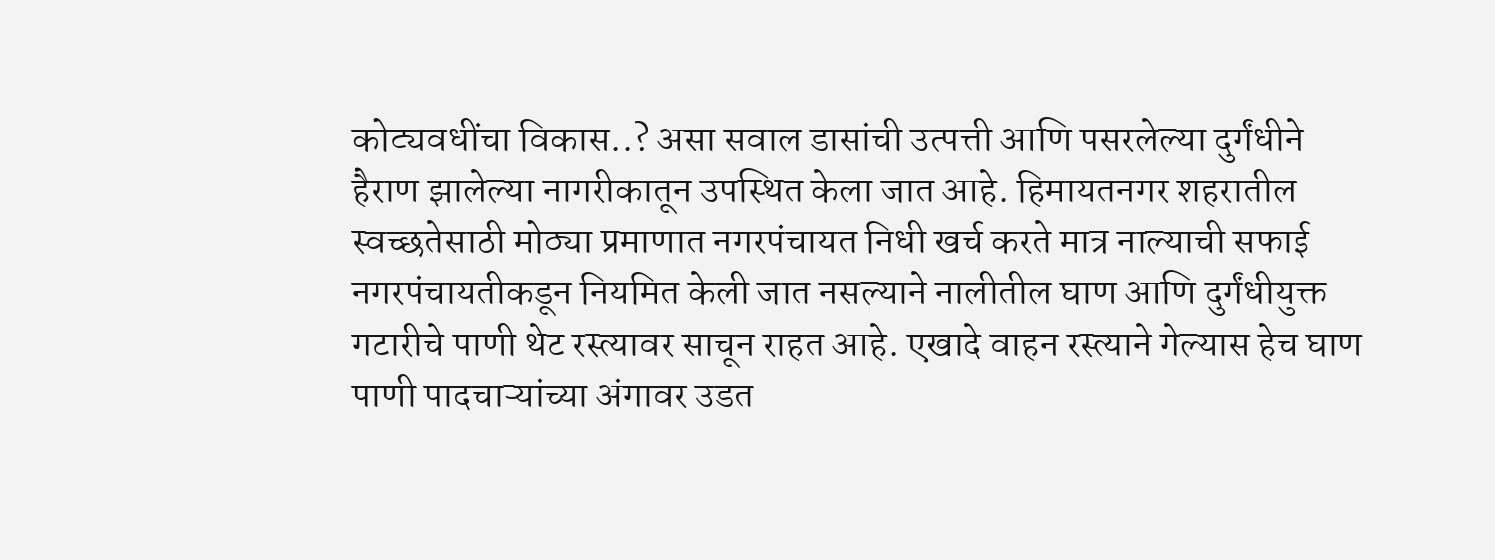कोट्यवधींचा विकास..? असा सवाल डासांची उत्पत्ती आणि पसरलेल्या दुर्गंधीने हैराण झालेल्या नागरीकातून उपस्थित केला जात आहे. हिमायतनगर शहरातील स्वच्छतेसाठी मोठ्या प्रमाणात नगरपंचायत निधी खर्च करते मात्र नाल्याची सफाई नगरपंचायतीकडून नियमित केली जात नसल्याने नालीतील घाण आणि दुर्गंधीयुक्त गटारीचे पाणी थेट रस्त्यावर साचून राहत आहे. एखादे वाहन रस्त्याने गेल्यास हेच घाण पाणी पादचाऱ्यांच्या अंगावर उडत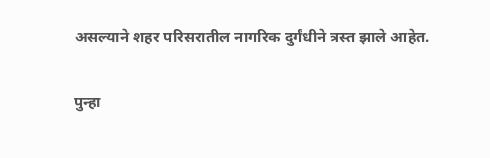असल्याने शहर परिसरातील नागरिक दुर्गंधीने त्रस्त झाले आहेत.

पुन्हा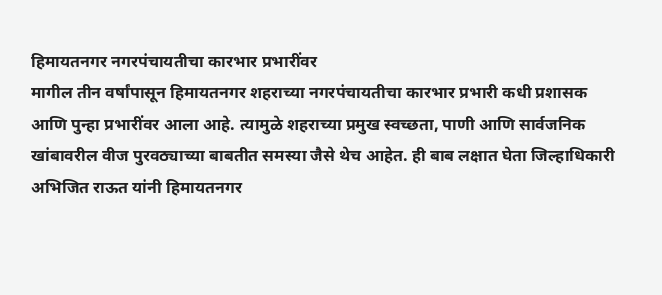हिमायतनगर नगरपंचायतीचा कारभार प्रभारींवर
मागील तीन वर्षांपासून हिमायतनगर शहराच्या नगरपंचायतीचा कारभार प्रभारी कधी प्रशासक आणि पुन्हा प्रभारींवर आला आहे. त्यामुळे शहराच्या प्रमुख स्वच्छता, पाणी आणि सार्वजनिक खांबावरील वीज पुरवठ्याच्या बाबतीत समस्या जैसे थेच आहेत. ही बाब लक्षात घेता जिल्हाधिकारी अभिजित राऊत यांनी हिमायतनगर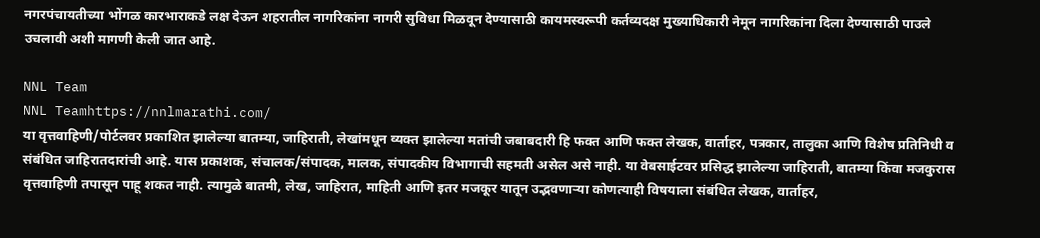नगरपंचायतीच्या भोंगळ कारभाराकडे लक्ष देऊन शहरातील नागरिकांना नागरी सुविधा मिळवून देण्यासाठी कायमस्वरूपी कर्तव्यदक्ष मुख्याधिकारी नेमून नागरिकांना दिला देण्यासाठी पाउले उचलावी अशी मागणी केली जात आहे.

NNL Team
NNL Teamhttps://nnlmarathi.com/
या वृत्तवाहिणी/पोर्टलवर प्रकाशित झालेल्या बातम्या, जाहिराती, लेखांमधून व्यक्त झालेल्या मतांची जबाबदारी हि फक्त आणि फक्त लेखक, वार्ताहर, पत्रकार, तालुका आणि विशेष प्रतिनिधी व संबंधित जाहिरातदारांची आहे. यास प्रकाशक, संचालक/संपादक, मालक, संपादकीय विभागाची सहमती असेल असे नाही. या वेबसाईटवर प्रसिद्ध झालेल्या जाहिराती, बातम्या किंवा मजकुरास वृत्तवाहिणी तपासून पाहू शकत नाही. त्यामुळे बातमी, लेख, जाहिरात, माहिती आणि इतर मजकूर यातून उद्भवणाऱ्या कोणत्याही विषयाला संबंधित लेखक, वार्ताहर,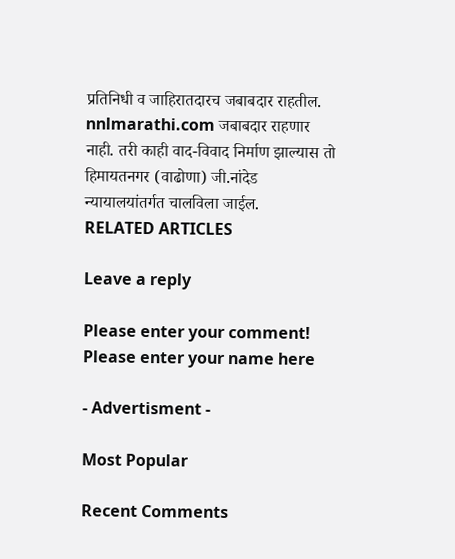प्रतिनिधी व जाहिरातदारच जबाबदार राहतील. nnlmarathi.com जबाबदार राहणार नाही. तरी काही वाद-विवाद निर्माण झाल्यास तो हिमायतनगर (वाढोणा) जी.नांदेड न्यायालयांतर्गत चालविला जाईल.
RELATED ARTICLES

Leave a reply

Please enter your comment!
Please enter your name here

- Advertisment -

Most Popular

Recent Comments